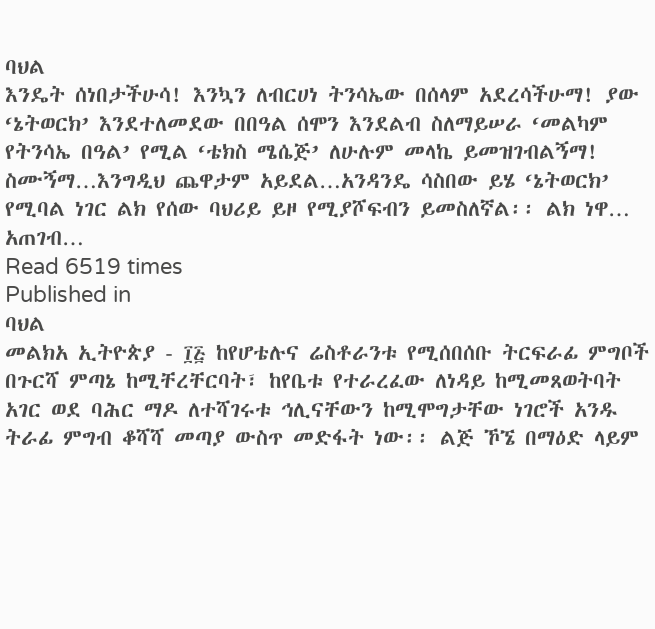ባህል
እንዴት ሰነበታችሁሳ! እንኳን ለብርሀነ ትንሳኤው በሰላም አደረሳችሁማ! ያው ‘ኔትወርክ’ እንደተለመደው በበዓል ሰሞን እንደልብ ስለማይሠራ ‘መልካም የትንሳኤ በዓል’ የሚል ‘ቴክስ ሜሴጅ’ ለሁሉም መላኬ ይመዝገብልኝማ! ስሙኝማ…እንግዲህ ጨዋታም አይደል…አንዳንዴ ሳስበው ይሄ ‘ኔትወርክ’ የሚባል ነገር ልክ የሰው ባህሪይ ይዞ የሚያሾፍብን ይመስለኛል፡፡ ልክ ነዋ… አጠገብ…
Read 6519 times
Published in
ባህል
መልክአ ኢትዮጵያ - ፲፭ ከየሆቴሉና ሬስቶራንቱ የሚሰበሰቡ ትርፍራፊ ምግቦች በጉርሻ ምጣኔ ከሚቸረቸርባት፣ ከየቤቱ የተራረፈው ለነዳይ ከሚመጸወትባት አገር ወደ ባሕር ማዶ ለተሻገሩቱ ኅሊናቸውን ከሚሞግታቸው ነገሮች አንዱ ትራፊ ምግብ ቆሻሻ መጣያ ውስጥ መድፋት ነው፡፡ ልጅ ኾኜ በማዕድ ላይም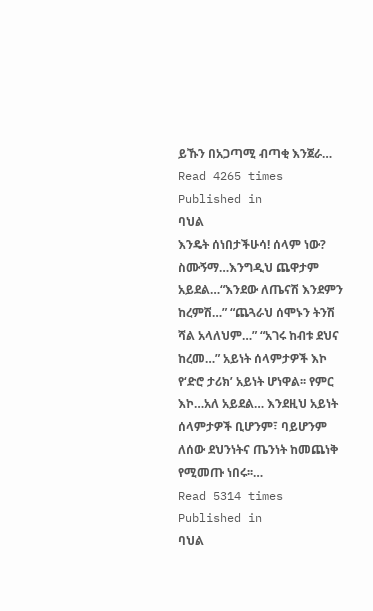ይኹን በአጋጣሚ ብጣቂ እንጀራ…
Read 4265 times
Published in
ባህል
እንዴት ሰነበታችሁሳ! ሰላም ነው? ስሙኝማ…እንግዲህ ጨዋታም አይደል…“እንደው ለጤናሽ እንደምን ከረምሽ…” “ጨጓራህ ሰሞኑን ትንሽ ሻል አላለህም…” “አገሩ ከብቱ ደህና ከረመ…” አይነት ሰላምታዎች እኮ የ‘ድሮ ታሪክ’ አይነት ሆነዋል፡፡ የምር እኮ…አለ አይደል… እንደዚህ አይነት ሰላምታዎች ቢሆንም፣ ባይሆንም ለሰው ደህንነትና ጤንነት ከመጨነቅ የሚመጡ ነበሩ፡፡…
Read 5314 times
Published in
ባህል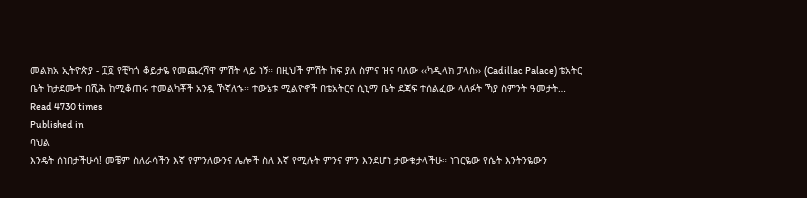መልክአ ኢትዮጵያ - ፲፬ የቺካጎ ቆይታዬ የመጨረሻዋ ምሽት ላይ ነኝ። በዚህች ምሽት ከፍ ያለ ስምና ዝና ባለው ‹‹ካዲላክ ፓላስ›› (Cadillac Palace) ቴአትር ቤት ከታደሙት በሺሕ ከሚቆጠሩ ተመልካቾች አንዷ ኾኛለኁ። ተውኔቱ ሚልዮኖች በቴአትርና ሲኒማ ቤት ደጃፍ ተሰልፈው ላለፉት ኻያ ስምንት ዓመታት…
Read 4730 times
Published in
ባህል
እንዴት ሰነበታችሁሳ! መቼም ስለራሳችን እኛ የምንለውንና ሌሎች ስለ እኛ የሚሉት ምንና ምን እንደሆነ ታውቁታላችሁ። ነገርዬው የሴት እንትንዬውን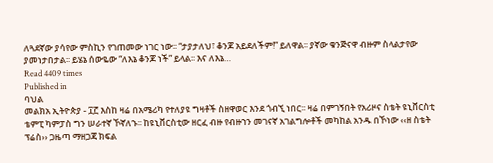ለጓደኛው ያሳየው ምስኪን የገጠመው ነገር ነው፡፡ “ታያታለህ፣ ቆንጆ አይደለችም!” ይለዋል፡፡ ያኛው ቁንጅናዋ ብዙም ስላልታየው ያመነታበታል፡፡ ይሄኔ ሰውዬው “ለእኔ ቆንጆ ነች” ይላል፡፡ እና ለእኔ…
Read 4409 times
Published in
ባህል
መልክአ ኢትዮጵያ - ፲፫ እስከ ዛሬ በአሜሪካ የተለያዩ ግዛቶች ስዘዋወር እንደ ጎብኚ ነበር፡፡ ዛሬ በምገኝበት የአሪዞና ስቴት ዩኒቨርስቲ ቴምፒ ካምፓስ ግን ሠራተኛ ኾኛለኁ፡፡ ከዩኒቨርስቲው ዘርፈ ብዙ የብዙኀን መገናኛ አገልግሎቶች መካከል አንዱ በኾነው ‹‹ዘ ስቴት ፕሬስ›› ጋዜጣ ማዘጋጃ ክፍል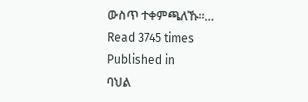ውስጥ ተቀምጫለኹ፡፡…
Read 3745 times
Published in
ባህል